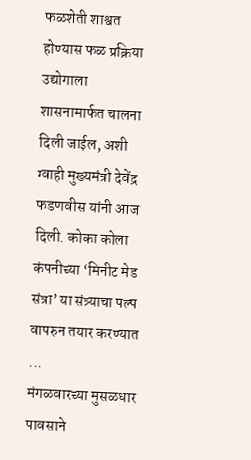फळशेती शाश्वत होण्यास फळ प्रक्रिया उद्योगाला शासनामार्फत चालना दिली जाईल, अशी ग्वाही मुख्यमंत्री देवेंद्र फडणवीस यांनी आज दिली. कोका कोला कंपनीच्या ‘मिनीट मेड संत्रा’ या संत्र्याचा पल्प वापरुन तयार करण्यात ...
मंगळवारच्या मुसळधार पावसाने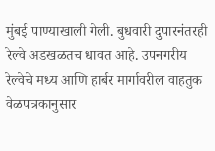मुंबई पाण्याखाली गेली. बुधवारी दुपारनंतरही रेल्वे अडखळतच धावत आहे. उपनगरीय रेल्वेचे मध्य आणि हार्बर मार्गावरील वाहतुक वेळपत्रकानुसार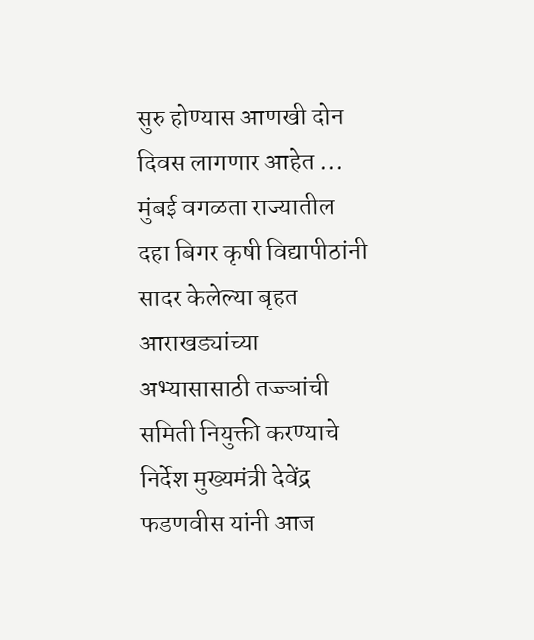सुरु होण्यास आणखी दोन दिवस लागणार आहेत ...
मुंबई वगळता राज्यातील दहा बिगर कृषी विद्यापीठांनी सादर केलेल्या बृहत आराखड्यांच्या अभ्यासासाठी तज्ज्ञांची समिती नियुक्ती करण्याचे निर्देश मुख्यमंत्री देवेंद्र फडणवीस यांनी आज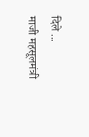दिले ...
माजी महसूलमंत्री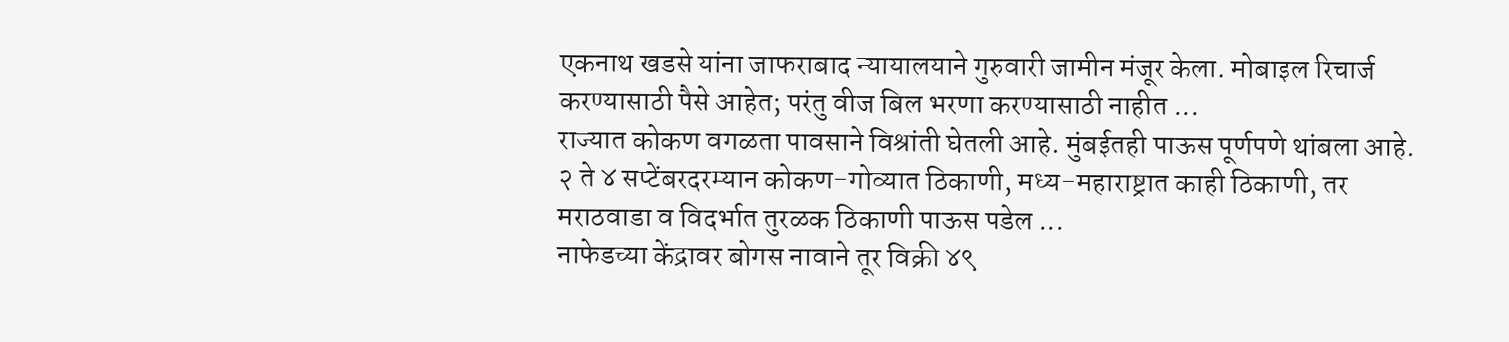एकनाथ खडसे यांना जाफराबाद न्यायालयाने गुरुवारी जामीन मंजूर केला. मोबाइल रिचार्ज करण्यासाठी पैसे आहेत; परंतु वीज बिल भरणा करण्यासाठी नाहीत ...
राज्यात कोकण वगळता पावसाने विश्रांती घेतली आहे. मुंबईतही पाऊस पूर्णपणे थांबला आहे. २ ते ४ सप्टेंबरदरम्यान कोकण-गोव्यात ठिकाणी, मध्य-महाराष्ट्रात काही ठिकाणी, तर मराठवाडा व विदर्भात तुरळक ठिकाणी पाऊस पडेल ...
नाफेडच्या केंद्रावर बोगस नावाने तूर विक्री ४९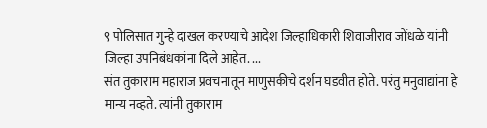९ पोलिसात गुन्हे दाखल करण्याचे आदेश जिल्हाधिकारी शिवाजीराव जोंधळे यांनी जिल्हा उपनिबंधकांना दिले आहेत. ...
संत तुकाराम महाराज प्रवचनातून माणुसकीचे दर्शन घडवीत होते. परंतु मनुवाद्यांना हे मान्य नव्हते. त्यांनी तुकाराम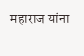महाराज यांना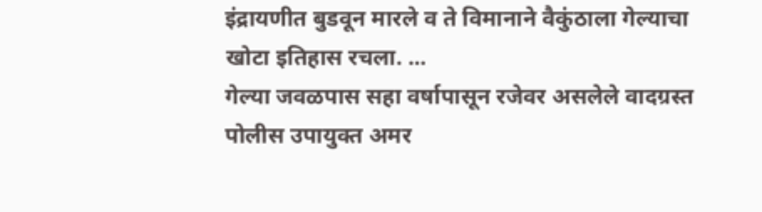इंद्रायणीत बुडवून मारले व ते विमानाने वैकुंठाला गेल्याचा खोटा इतिहास रचला. ...
गेल्या जवळपास सहा वर्षापासून रजेवर असलेले वादग्रस्त पोलीस उपायुक्त अमर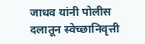जाधव यांनी पोलीस दलातून स्वेच्छानिवृत्ती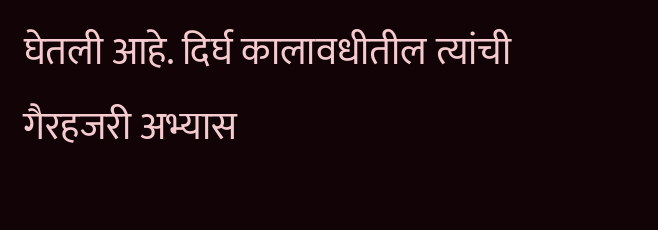घेतली आहे. दिर्घ कालावधीतील त्यांची गैरहजरी अभ्यास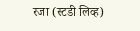रजा (स्टडी लिव्ह)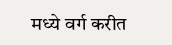मध्ये वर्ग करीत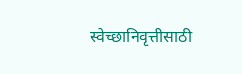स्वेच्छानिवृत्तीसाठी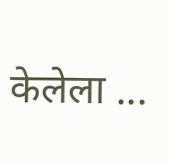केलेला ...